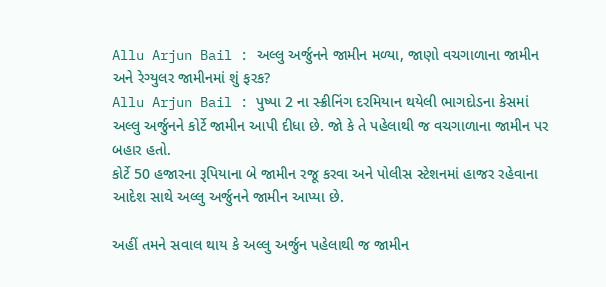Allu Arjun Bail : અલ્લુ અર્જુનને જામીન મળ્યા, જાણો વચગાળાના જામીન અને રેગ્યુલર જામીનમાં શું ફરક?
Allu Arjun Bail : પુષ્પા 2 ના સ્ક્રીનિંગ દરમિયાન થયેલી ભાગદોડના કેસમાં અલ્લુ અર્જુનને કોર્ટે જામીન આપી દીધા છે. જો કે તે પહેલાથી જ વચગાળાના જામીન પર બહાર હતો.
કોર્ટે 50 હજારના રૂપિયાના બે જામીન રજૂ કરવા અને પોલીસ સ્ટેશનમાં હાજર રહેવાના આદેશ સાથે અલ્લુ અર્જુનને જામીન આપ્યા છે.

અહીં તમને સવાલ થાય કે અલ્લુ અર્જુન પહેલાથી જ જામીન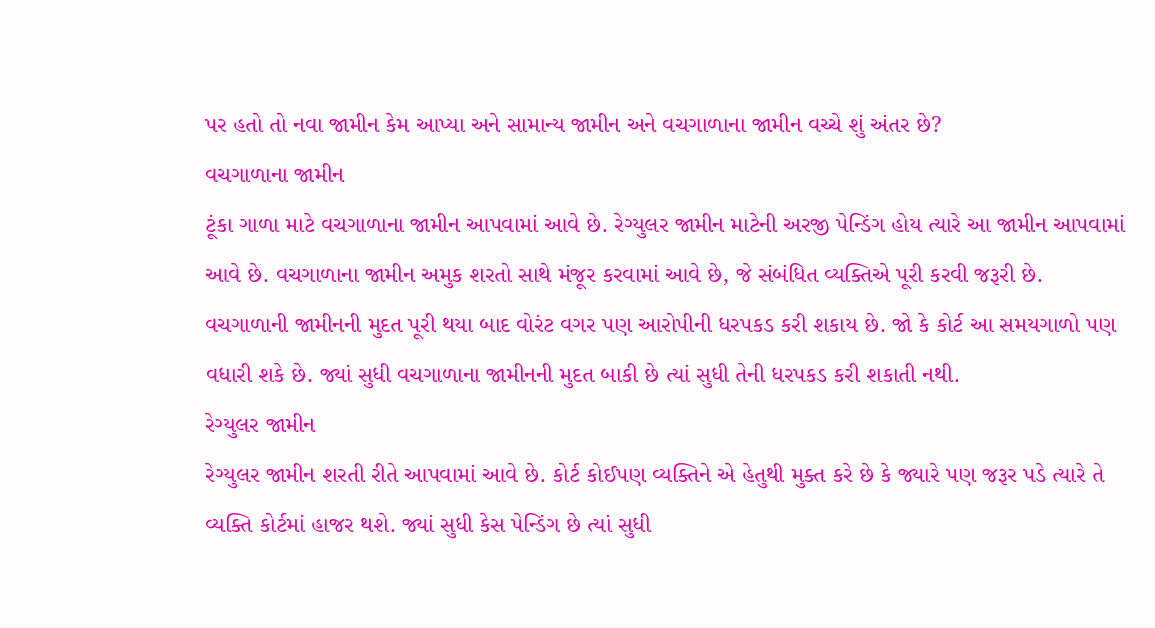પર હતો તો નવા જામીન કેમ આપ્યા અને સામાન્ય જામીન અને વચગાળાના જામીન વચ્ચે શું અંતર છે?
વચગાળાના જામીન
ટૂંકા ગાળા માટે વચગાળાના જામીન આપવામાં આવે છે. રેગ્યુલર જામીન માટેની અરજી પેન્ડિંગ હોય ત્યારે આ જામીન આપવામાં આવે છે. વચગાળાના જામીન અમુક શરતો સાથે મંજૂર કરવામાં આવે છે, જે સંબંધિત વ્યક્તિએ પૂરી કરવી જરૂરી છે.
વચગાળાની જામીનની મુદત પૂરી થયા બાદ વોરંટ વગર પણ આરોપીની ધરપકડ કરી શકાય છે. જો કે કોર્ટ આ સમયગાળો પણ વધારી શકે છે. જ્યાં સુધી વચગાળાના જામીનની મુદત બાકી છે ત્યાં સુધી તેની ધરપકડ કરી શકાતી નથી.
રેગ્યુલર જામીન
રેગ્યુલર જામીન શરતી રીતે આપવામાં આવે છે. કોર્ટ કોઈપણ વ્યક્તિને એ હેતુથી મુક્ત કરે છે કે જ્યારે પણ જરૂર પડે ત્યારે તે વ્યક્તિ કોર્ટમાં હાજર થશે. જ્યાં સુધી કેસ પેન્ડિંગ છે ત્યાં સુધી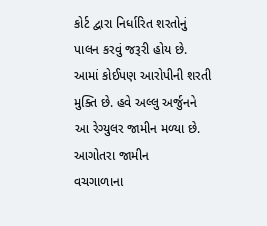કોર્ટ દ્વારા નિર્ધારિત શરતોનું પાલન કરવું જરૂરી હોય છે. આમાં કોઈપણ આરોપીની શરતી મુક્તિ છે. હવે અલ્લુ અર્જુનને આ રેગ્યુલર જામીન મળ્યા છે.
આગોતરા જામીન
વચગાળાના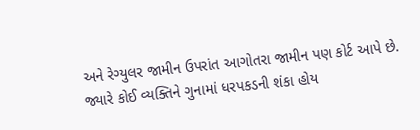અને રેગ્યુલર જામીન ઉપરાંત આગોતરા જામીન પણ કોર્ટ આપે છે. જ્યારે કોઈ વ્યક્તિને ગુનામાં ધરપકડની શંકા હોય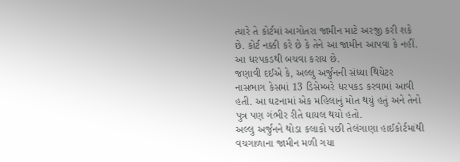ત્યારે તે કોર્ટમાં આગોતરા જામીન માટે અરજી કરી શકે છે. કોર્ટ નક્કી કરે છે કે તેને આ જામીન આપવા કે નહીં. આ ધરપકડથી બચવા કરાય છે.
જણાવી દઈએ કે, અલ્લુ અર્જુનની સંધ્યા થિયેટર નાસભાગ કેસમાં 13 ડિસેમ્બરે ધરપકડ કરવામાં આવી હતી. આ ઘટનામાં એક મહિલાનું મોત થયું હતું અને તેનો પુત્ર પણ ગંભીર રીતે ઘાયલ થયો હતો.
અલ્લુ અર્જુનને થોડા કલાકો પછી તેલંગાણા હાઈકોર્ટમાંથી વચગાળાના જામીન મળી ગયા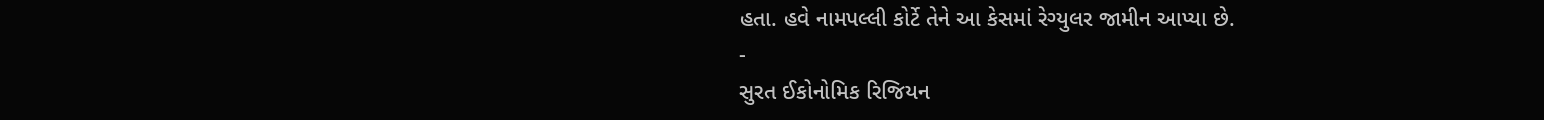હતા. હવે નામપલ્લી કોર્ટે તેને આ કેસમાં રેગ્યુલર જામીન આપ્યા છે.
-
સુરત ઈકોનોમિક રિજિયન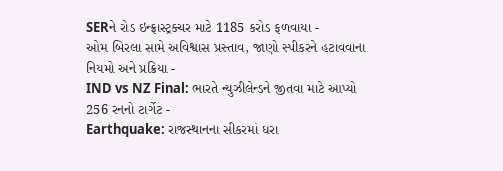SERને રોડ ઇન્ફ્રાસ્ટ્રક્ચર માટે 1185 કરોડ ફળવાયા -
ઓમ બિરલા સામે અવિશ્વાસ પ્રસ્તાવ, જાણો સ્પીકરને હટાવવાના નિયમો અને પ્રક્રિયા -
IND vs NZ Final: ભારતે ન્યુઝીલેન્ડને જીતવા માટે આપ્યો 256 રનનો ટાર્ગેટ -
Earthquake: રાજસ્થાનના સીકરમાં ધરા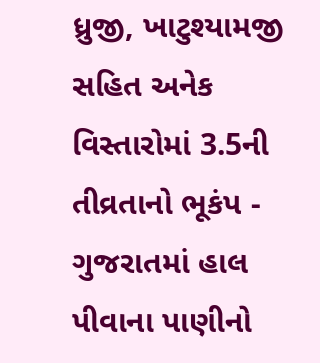ધ્રુજી, ખાટુશ્યામજી સહિત અનેક વિસ્તારોમાં 3.5ની તીવ્રતાનો ભૂકંપ -
ગુજરાતમાં હાલ પીવાના પાણીનો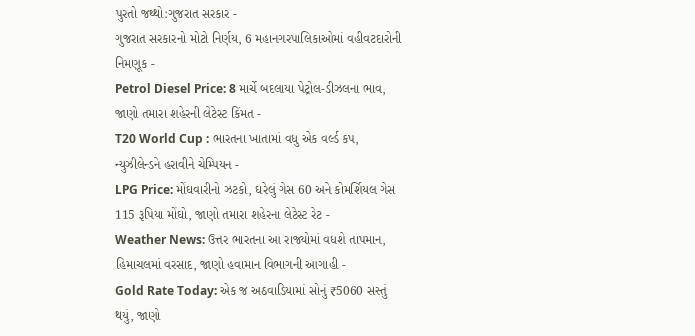પુરતો જથ્થો:ગુજરાત સરકાર -
ગુજરાત સરકારનો મોટો નિર્ણય, 6 મહાનગરપાલિકાઓમાં વહીવટદારોની નિમણૂક -
Petrol Diesel Price: 8 માર્ચે બદલાયા પેટ્રોલ-ડીઝલના ભાવ, જાણો તમારા શહેરની લેટેસ્ટ કિંમત -
T20 World Cup : ભારતના ખાતામાં વધુ એક વર્લ્ડ કપ, ન્યુઝીલેન્ડને હરાવીને ચેમ્પિયન -
LPG Price: મોંઘવારીનો ઝટકો, ઘરેલું ગેસ 60 અને કોમર્શિયલ ગેસ 115 રૂપિયા મોંઘો, જાણો તમારા શહેરના લેટેસ્ટ રેટ -
Weather News: ઉત્તર ભારતના આ રાજ્યોમાં વધશે તાપમાન, હિમાચલમાં વરસાદ, જાણો હવામાન વિભાગની આગાહી -
Gold Rate Today: એક જ અઠવાડિયામાં સોનું ₹5060 સસ્તું થયું, જાણો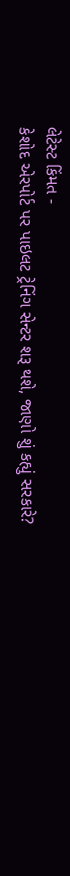લેટેસ્ટ કિંમત -
કેશોદ એરપોર્ટ પર પાઇલટ ટ્રેનિંગ સેન્ટર શરૂ થશે, જાણો શું કહ્યું સરકારે?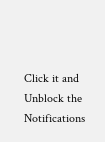Click it and Unblock the Notifications